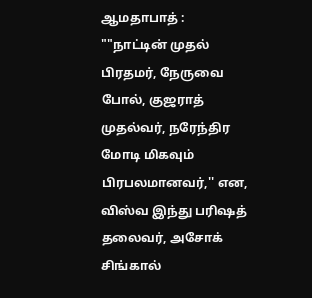ஆமதாபாத் : ""நாட்டின் முதல் பிரதமர், நேருவை போல், குஜராத் முதல்வர், நரேந்திர மோடி மிகவும் பிரபலமானவர்,'' என, விஸ்வ இந்து பரிஷத் தலைவர், அசோக் சிங்கால்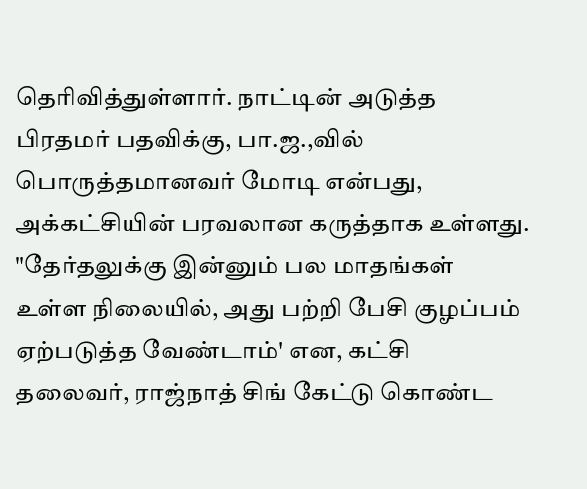தெரிவித்துள்ளார். நாட்டின் அடுத்த பிரதமர் பதவிக்கு, பா.ஜ.,வில் பொருத்தமானவர் மோடி என்பது, அக்கட்சியின் பரவலான கருத்தாக உள்ளது. "தேர்தலுக்கு இன்னும் பல மாதங்கள் உள்ள நிலையில், அது பற்றி பேசி குழப்பம் ஏற்படுத்த வேண்டாம்' என, கட்சி தலைவர், ராஜ்நாத் சிங் கேட்டு கொண்ட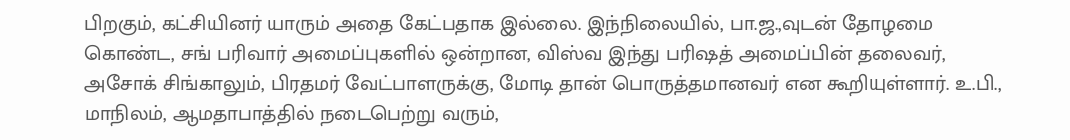பிறகும், கட்சியினர் யாரும் அதை கேட்பதாக இல்லை. இந்நிலையில், பா.ஜ.,வுடன் தோழமை கொண்ட, சங் பரிவார் அமைப்புகளில் ஒன்றான, விஸ்வ இந்து பரிஷத் அமைப்பின் தலைவர், அசோக் சிங்காலும், பிரதமர் வேட்பாளருக்கு, மோடி தான் பொருத்தமானவர் என கூறியுள்ளார். உ.பி., மாநிலம், ஆமதாபாத்தில் நடைபெற்று வரும்,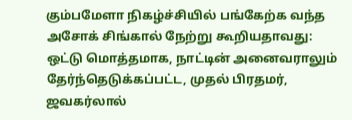கும்பமேளா நிகழ்ச்சியில் பங்கேற்க வந்த அசோக் சிங்கால் நேற்று கூறியதாவது: ஒட்டு மொத்தமாக, நாட்டின் அனைவராலும் தேர்ந்தெடுக்கப்பட்ட, முதல் பிரதமர், ஜவகர்லால்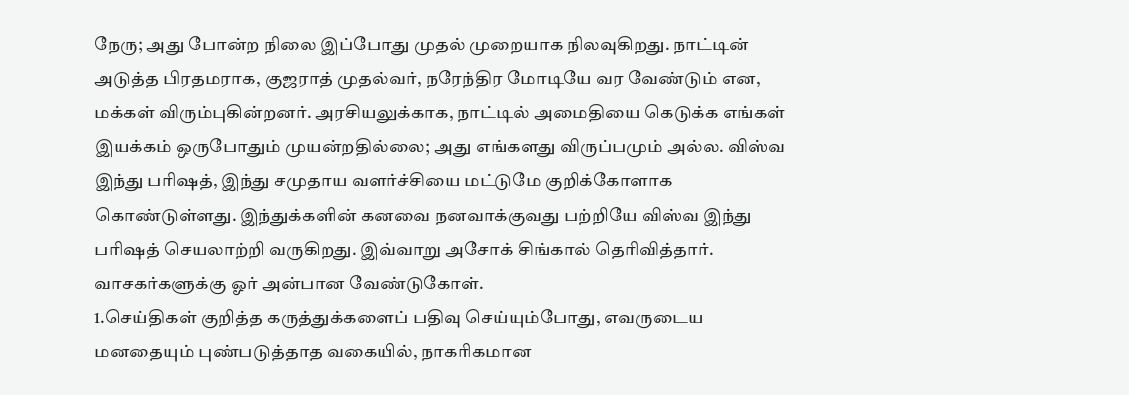நேரு; அது போன்ற நிலை இப்போது முதல் முறையாக நிலவுகிறது. நாட்டின் அடுத்த பிரதமராக, குஜராத் முதல்வர், நரேந்திர மோடியே வர வேண்டும் என, மக்கள் விரும்புகின்றனர். அரசியலுக்காக, நாட்டில் அமைதியை கெடுக்க எங்கள் இயக்கம் ஒருபோதும் முயன்றதில்லை; அது எங்களது விருப்பமும் அல்ல. விஸ்வ இந்து பரிஷத், இந்து சமுதாய வளர்ச்சியை மட்டுமே குறிக்கோளாக கொண்டுள்ளது. இந்துக்களின் கனவை நனவாக்குவது பற்றியே விஸ்வ இந்து பரிஷத் செயலாற்றி வருகிறது. இவ்வாறு அசோக் சிங்கால் தெரிவித்தார்.
வாசகர்களுக்கு ஓர் அன்பான வேண்டுகோள்.
1.செய்திகள் குறித்த கருத்துக்களைப் பதிவு செய்யும்போது, எவருடைய மனதையும் புண்படுத்தாத வகையில், நாகரிகமான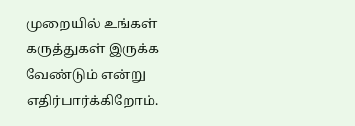முறையில் உங்கள் கருத்துகள் இருக்க வேண்டும் என்று எதிர்பார்க்கிறோம்.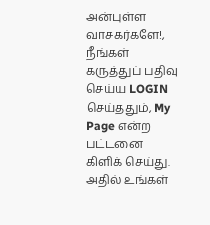அன்புள்ள வாசகர்களே!,
நீங்கள் கருத்துப் பதிவு செய்ய LOGIN செய்ததும், My Page என்ற பட்டனை கிளிக் செய்து. அதில் உங்கள்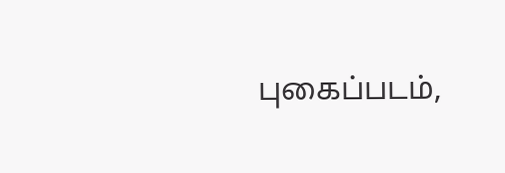புகைப்படம்,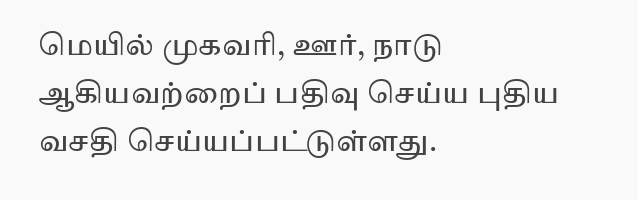மெயில் முகவரி, ஊர், நாடு ஆகியவற்றைப் பதிவு செய்ய புதிய வசதி செய்யப்பட்டுள்ளது.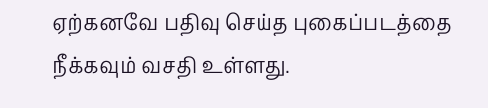ஏற்கனவே பதிவு செய்த புகைப்படத்தை நீக்கவும் வசதி உள்ளது.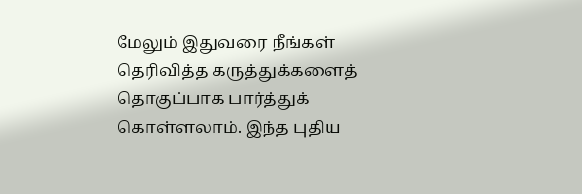மேலும் இதுவரை நீங்கள் தெரிவித்த கருத்துக்களைத் தொகுப்பாக பார்த்துக் கொள்ளலாம். இந்த புதிய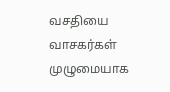வசதியை வாசகர்கள் முழுமையாக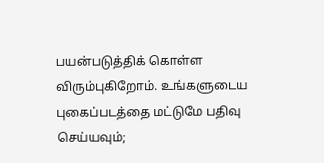பயன்படுத்திக் கொள்ள விரும்புகிறோம். உங்களுடைய புகைப்படத்தை மட்டுமே பதிவு செய்யவும்;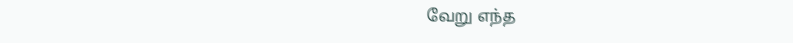வேறு எந்த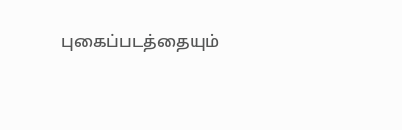புகைப்படத்தையும்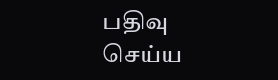பதிவு செய்ய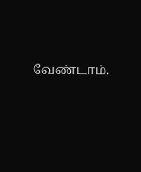வேண்டாம்.